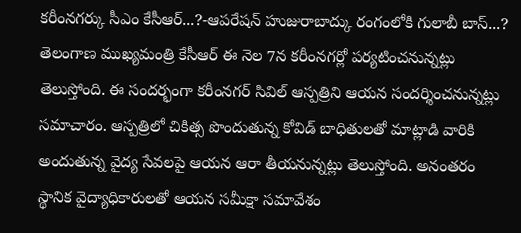కరీంనగర్కు సీఎం కేసీఆర్...?-ఆపరేషన్ హుజురాబాద్కు రంగంలోకి గులాబీ బాస్...?
తెలంగాణ ముఖ్యమంత్రి కేసీఆర్ ఈ నెల 7న కరీంనగర్లో పర్యటించనున్నట్లు తెలుస్తోంది. ఈ సందర్భంగా కరీంనగర్ సివిల్ ఆస్పత్రిని ఆయన సందర్శించనున్నట్లు సమాచారం. ఆస్పత్రిలో చికిత్స పొందుతున్న కోవిడ్ బాధితులతో మాట్లాడి వారికి అందుతున్న వైద్య సేవలపై ఆయన ఆరా తీయనున్నట్లు తెలుస్తోంది. అనంతరం స్థానిక వైద్యాధికారులతో ఆయన సమీక్షా సమావేశం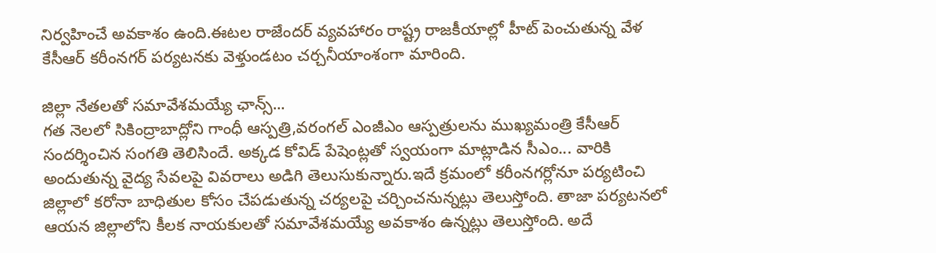నిర్వహించే అవకాశం ఉంది.ఈటల రాజేందర్ వ్యవహారం రాష్ట్ర రాజకీయాల్లో హీట్ పెంచుతున్న వేళ కేసీఆర్ కరీంనగర్ పర్యటనకు వెళ్తుండటం చర్చనీయాంశంగా మారింది.

జిల్లా నేతలతో సమావేశమయ్యే ఛాన్స్...
గత నెలలో సికింద్రాబాద్లోని గాంధీ ఆస్పత్రి,వరంగల్ ఎంజీఎం ఆస్పత్రులను ముఖ్యమంత్రి కేసీఆర్ సందర్శించిన సంగతి తెలిసిందే. అక్కడ కోవిడ్ పేషెంట్లతో స్వయంగా మాట్లాడిన సీఎం... వారికి అందుతున్న వైద్య సేవలపై వివరాలు అడిగి తెలుసుకున్నారు.ఇదే క్రమంలో కరీంనగర్లోనూ పర్యటించి జిల్లాలో కరోనా బాధితుల కోసం చేపడుతున్న చర్యలపై చర్చించనున్నట్లు తెలుస్తోంది. తాజా పర్యటనలో ఆయన జిల్లాలోని కీలక నాయకులతో సమావేశమయ్యే అవకాశం ఉన్నట్లు తెలుస్తోంది. అదే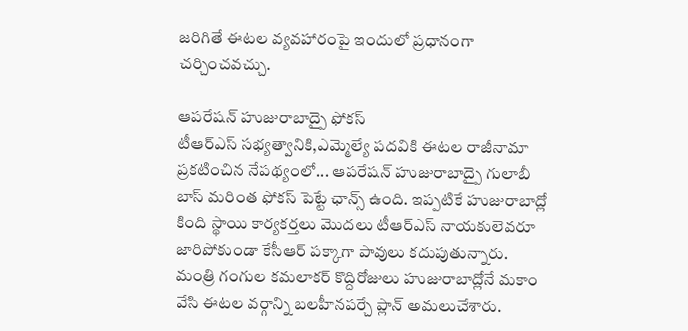జరిగితే ఈటల వ్యవహారంపై ఇందులో ప్రధానంగా చర్చించవచ్చు.

ఆపరేషన్ హుజురాబాద్పై ఫోకస్
టీఆర్ఎస్ సభ్యత్వానికి,ఎమ్మెల్యే పదవికి ఈటల రాజీనామా ప్రకటించిన నేపథ్యంలో... ఆపరేషన్ హుజురాబాద్పై గులాబీ బాస్ మరింత ఫోకస్ పెట్టే ఛాన్స్ ఉంది. ఇప్పటికే హుజురాబాద్లో కింది స్థాయి కార్యకర్తలు మొదలు టీఆర్ఎస్ నాయకులెవరూ జారిపోకుండా కేసీఆర్ పక్కాగా పావులు కదుపుతున్నారు. మంత్రి గంగుల కమలాకర్ కొద్దిరోజులు హుజురాబాద్లోనే మకాం వేసి ఈటల వర్గాన్ని బలహీనపర్చే ప్లాన్ అమలుచేశారు.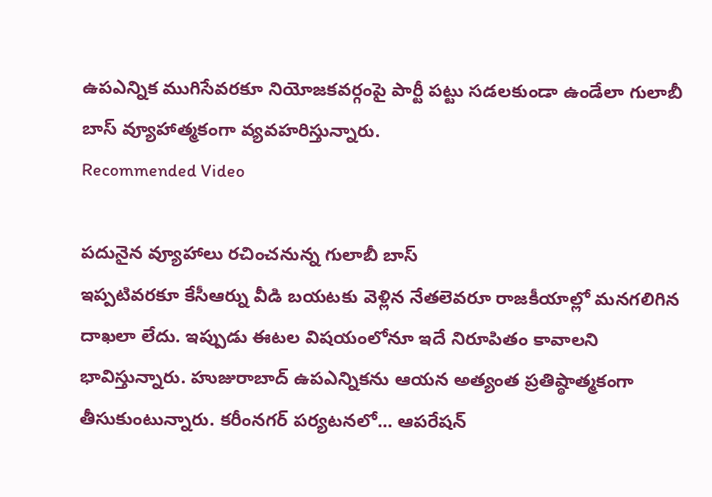ఉపఎన్నిక ముగిసేవరకూ నియోజకవర్గంపై పార్టీ పట్టు సడలకుండా ఉండేలా గులాబీ బాస్ వ్యూహాత్మకంగా వ్యవహరిస్తున్నారు.
Recommended Video

పదునైన వ్యూహాలు రచించనున్న గులాబీ బాస్
ఇప్పటివరకూ కేసీఆర్ను వీడి బయటకు వెళ్లిన నేతలెవరూ రాజకీయాల్లో మనగలిగిన దాఖలా లేదు. ఇప్పుడు ఈటల విషయంలోనూ ఇదే నిరూపితం కావాలని భావిస్తున్నారు. హుజురాబాద్ ఉపఎన్నికను ఆయన అత్యంత ప్రతిష్ఠాత్మకంగా తీసుకుంటున్నారు. కరీంనగర్ పర్యటనలో... ఆపరేషన్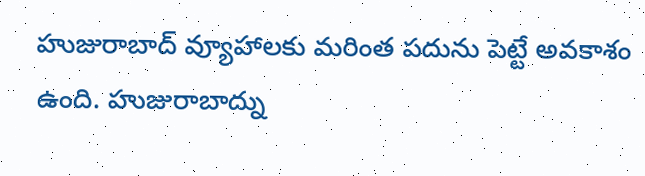హుజురాబాద్ వ్యూహాలకు మరింత పదును పెట్టే అవకాశం ఉంది. హుజురాబాద్ను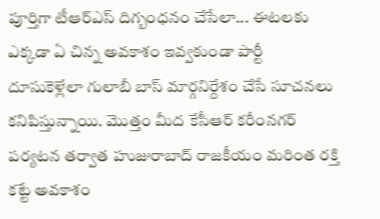పూర్తిగా టీఆర్ఎస్ దిగ్బంధనం చేసేలా... ఈటలకు ఎక్కడా ఏ చిన్న అవకాశం ఇవ్వకుండా పార్టీ దూసుకెళ్లేలా గులాబీ బాస్ మార్గనిర్దేశం చేసే సూచనలు కనిపిస్తున్నాయి. మొత్తం మీద కేసీఆర్ కరీంనగర్ పర్యటన తర్వాత హుజురాబాద్ రాజకీయం మరింత రక్తి కట్టే అవకాశం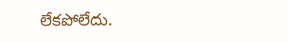లేకపోలేదు.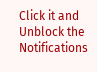Click it and Unblock the Notifications